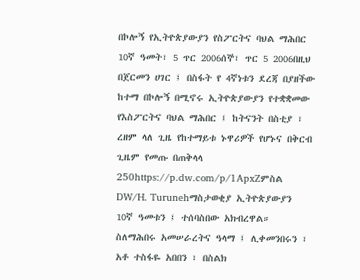በኮሎኝ የኢትዮጵያውያን የስፖርትና ባህል ማሕበር 10ኛ ዓመት፣ 5 ጥር 2006ሰኞ፣ ጥር 5 2006በዚህ በጀርመን ሀገር ፤ በስፋት የ 4ኛነቱን ደረጃ በያዘችው ከተማ በኮሎኝ በሚኖሩ ኢትዮጵያውያን የተቋቋመው የእስፖርትና ባህል ማሕበር ፤ ከትናንት በስቲያ ፣ ረዘም ላለ ጊዜ የከተማይቱ ኑዋሪዎች የሆኑና በቅርብ ጊዜም የመጡ በጠቅላላ 250https://p.dw.com/p/1ApxZምስል DW/H. Turunehማስታወቂያ ኢትዮጵያውያን 10ኛ ዓመቱን ፤ ተሰባስበው አክብረዋል። ስለማሕበሩ አመሠራረትና ዓላማ ፤ ሊቀመንበሩን ፣ አቶ ተስፋዬ አበበን ፣ በስልክ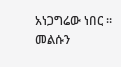አነጋግሬው ነበር ። መልሱን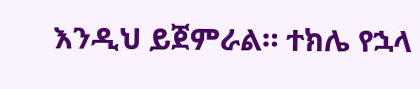እንዲህ ይጀምራል። ተክሌ የኋላ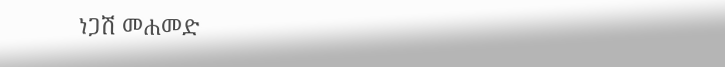ነጋሽ መሐመድ